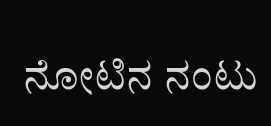ನೋಟಿನ ನಂಟು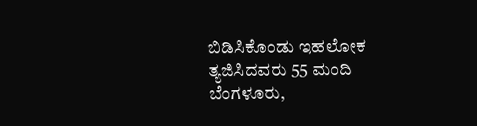ಬಿಡಿಸಿಕೊಂಡು ಇಹಲೋಕ ತ್ಯಜಿಸಿದವರು 55 ಮಂದಿ
ಬೆಂಗಳೂರು,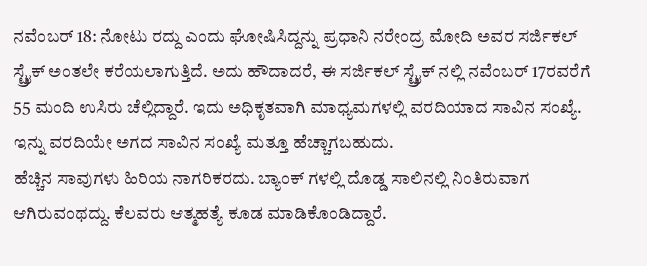ನವೆಂಬರ್ 18: ನೋಟು ರದ್ದು ಎಂದು ಘೋಷಿಸಿದ್ದನ್ನು ಪ್ರಧಾನಿ ನರೇಂದ್ರ ಮೋದಿ ಅವರ ಸರ್ಜಿಕಲ್ ಸ್ಟ್ರೈಕ್ ಅಂತಲೇ ಕರೆಯಲಾಗುತ್ತಿದೆ. ಅದು ಹೌದಾದರೆ, ಈ ಸರ್ಜಿಕಲ್ ಸ್ಟ್ರೈಕ್ ನಲ್ಲಿ ನವೆಂಬರ್ 17ರವರೆಗೆ 55 ಮಂದಿ ಉಸಿರು ಚೆಲ್ಲಿದ್ದಾರೆ. ಇದು ಅಧಿಕೃತವಾಗಿ ಮಾಧ್ಯಮಗಳಲ್ಲಿ ವರದಿಯಾದ ಸಾವಿನ ಸಂಖ್ಯೆ. ಇನ್ನು ವರದಿಯೇ ಅಗದ ಸಾವಿನ ಸಂಖ್ಯೆ ಮತ್ತೂ ಹೆಚ್ಚಾಗಬಹುದು.
ಹೆಚ್ಚಿನ ಸಾವುಗಳು ಹಿರಿಯ ನಾಗರಿಕರದು. ಬ್ಯಾಂಕ್ ಗಳಲ್ಲಿ ದೊಡ್ಡ ಸಾಲಿನಲ್ಲಿ ನಿಂತಿರುವಾಗ ಆಗಿರುವಂಥದ್ದು. ಕೆಲವರು ಆತ್ಮಹತ್ಯೆ ಕೂಡ ಮಾಡಿಕೊಂಡಿದ್ದಾರೆ.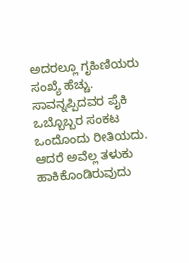ಅದರಲ್ಲೂ ಗೃಹಿಣಿಯರು ಸಂಖ್ಯೆ ಹೆಚ್ಚು. ಸಾವನ್ನಪ್ಪಿದವರ ಪೈಕಿ ಒಬ್ಬೊಬ್ಬರ ಸಂಕಟ ಒಂದೊಂದು ರೀತಿಯದು. ಆದರೆ ಅವೆಲ್ಲ ತಳುಕು ಹಾಕಿಕೊಂಡಿರುವುದು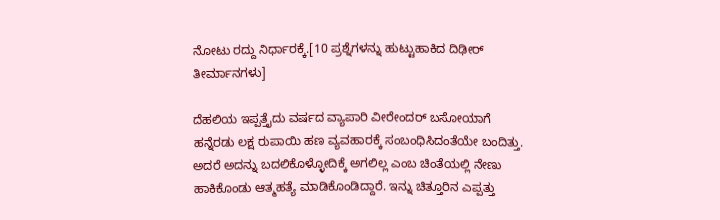ನೋಟು ರದ್ದು ನಿರ್ಧಾರಕ್ಕೆ.[10 ಪ್ರಶ್ನೆಗಳನ್ನು ಹುಟ್ಟುಹಾಕಿದ ದಿಢೀರ್ ತೀರ್ಮಾನಗಳು]

ದೆಹಲಿಯ ಇಪ್ಪತ್ತೈದು ವರ್ಷದ ವ್ಯಾಪಾರಿ ವೀರೇಂದರ್ ಬಸೋಯಾಗೆ ಹನ್ನೆರಡು ಲಕ್ಷ ರುಪಾಯಿ ಹಣ ವ್ಯವಹಾರಕ್ಕೆ ಸಂಬಂಧಿಸಿದಂತೆಯೇ ಬಂದಿತ್ತು. ಅದರೆ ಅದನ್ನು ಬದಲಿಕೊಳ್ಳೋದಿಕ್ಕೆ ಅಗಲಿಲ್ಲ ಎಂಬ ಚಿಂತೆಯಲ್ಲಿ ನೇಣು ಹಾಕಿಕೊಂಡು ಆತ್ಮಹತ್ಯೆ ಮಾಡಿಕೊಂಡಿದ್ದಾರೆ. ಇನ್ನು ಚಿತ್ತೂರಿನ ಎಪ್ಪತ್ತು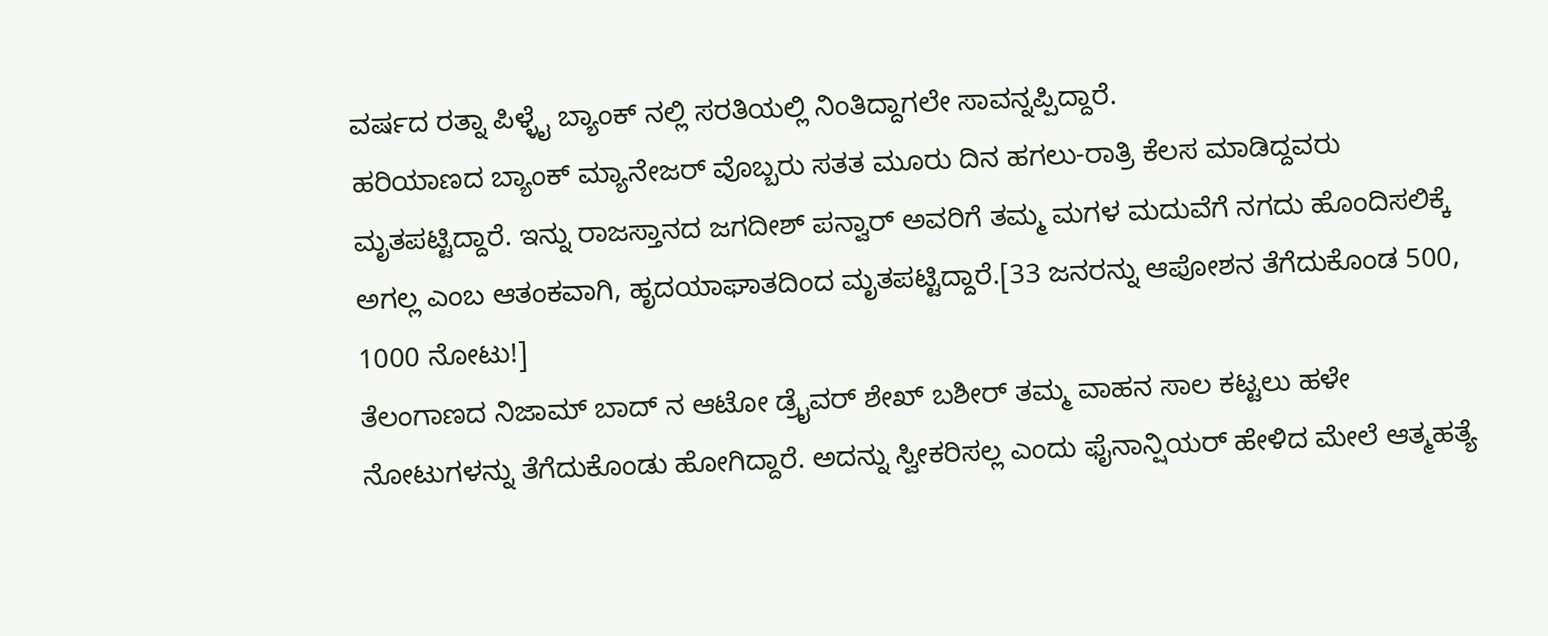ವರ್ಷದ ರತ್ನಾ ಪಿಳ್ಳೈ ಬ್ಯಾಂಕ್ ನಲ್ಲಿ ಸರತಿಯಲ್ಲಿ ನಿಂತಿದ್ದಾಗಲೇ ಸಾವನ್ನಪ್ಪಿದ್ದಾರೆ.
ಹರಿಯಾಣದ ಬ್ಯಾಂಕ್ ಮ್ಯಾನೇಜರ್ ವೊಬ್ಬರು ಸತತ ಮೂರು ದಿನ ಹಗಲು-ರಾತ್ರಿ ಕೆಲಸ ಮಾಡಿದ್ದವರು ಮೃತಪಟ್ಟಿದ್ದಾರೆ. ಇನ್ನು ರಾಜಸ್ತಾನದ ಜಗದೀಶ್ ಪನ್ವಾರ್ ಅವರಿಗೆ ತಮ್ಮ ಮಗಳ ಮದುವೆಗೆ ನಗದು ಹೊಂದಿಸಲಿಕ್ಕೆ ಅಗಲ್ಲ ಎಂಬ ಆತಂಕವಾಗಿ, ಹೃದಯಾಘಾತದಿಂದ ಮೃತಪಟ್ಟಿದ್ದಾರೆ.[33 ಜನರನ್ನು ಆಪೋಶನ ತೆಗೆದುಕೊಂಡ 500, 1000 ನೋಟು!]
ತೆಲಂಗಾಣದ ನಿಜಾಮ್ ಬಾದ್ ನ ಆಟೋ ಡ್ರೈವರ್ ಶೇಖ್ ಬಶೀರ್ ತಮ್ಮ ವಾಹನ ಸಾಲ ಕಟ್ಟಲು ಹಳೇ ನೋಟುಗಳನ್ನು ತೆಗೆದುಕೊಂಡು ಹೋಗಿದ್ದಾರೆ. ಅದನ್ನು ಸ್ವೀಕರಿಸಲ್ಲ ಎಂದು ಫೈನಾನ್ಷಿಯರ್ ಹೇಳಿದ ಮೇಲೆ ಆತ್ಮಹತ್ಯೆ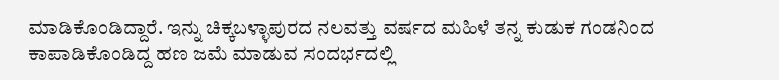ಮಾಡಿಕೊಂಡಿದ್ದಾರೆ. ಇನ್ನು ಚಿಕ್ಕಬಳ್ಳಾಪುರದ ನಲವತ್ತು ವರ್ಷದ ಮಹಿಳೆ ತನ್ನ ಕುಡುಕ ಗಂಡನಿಂದ ಕಾಪಾಡಿಕೊಂಡಿದ್ದ ಹಣ ಜಮೆ ಮಾಡುವ ಸಂದರ್ಭದಲ್ಲಿ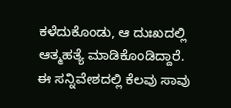ಕಳೆದುಕೊಂಡು, ಆ ದುಃಖದಲ್ಲಿ ಆತ್ಮಹತ್ಯೆ ಮಾಡಿಕೊಂಡಿದ್ದಾರೆ.
ಈ ಸನ್ನಿವೇಶದಲ್ಲಿ ಕೆಲವು ಸಾವು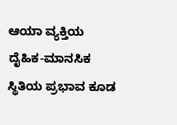ಆಯಾ ವ್ಯಕ್ತಿಯ ದೈಹಿಕ-ಮಾನಸಿಕ ಸ್ಥಿತಿಯ ಪ್ರಭಾವ ಕೂಡ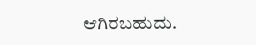ಆಗಿರಬಹುದು.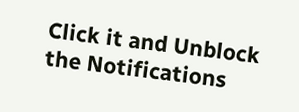Click it and Unblock the Notifications